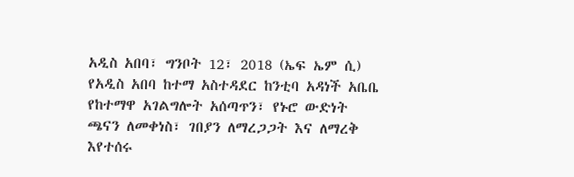አዲስ አበባ፣ ግንቦት 12፣ 2018 (ኤፍ ኤም ሲ) የአዲስ አበባ ከተማ አስተዳደር ከንቲባ አዳነች አቤቤ የከተማዋ አገልግሎት አሰጣጥን፣ የኑሮ ውድነት ጫናን ለመቀነስ፣ ገበያን ለማረጋጋት እና ለማረቅ እየተሰሩ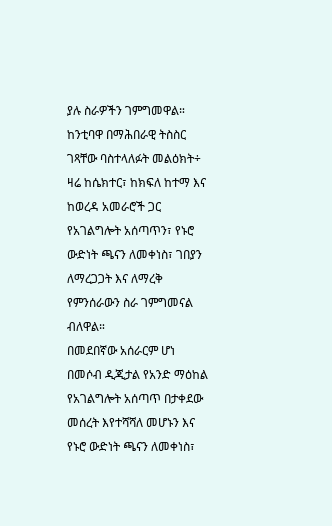ያሉ ስራዎችን ገምግመዋል።
ከንቲባዋ በማሕበራዊ ትስስር ገጻቸው ባስተላለፉት መልዕክት÷ ዛሬ ከሴክተር፣ ከክፍለ ከተማ እና ከወረዳ አመራሮች ጋር የአገልግሎት አሰጣጥን፣ የኑሮ ውድነት ጫናን ለመቀነስ፣ ገበያን ለማረጋጋት እና ለማረቅ የምንሰራውን ስራ ገምግመናል ብለዋል።
በመደበኛው አሰራርም ሆነ በመሶብ ዲጂታል የአንድ ማዕከል የአገልግሎት አሰጣጥ በታቀደው መሰረት እየተሻሻለ መሆኑን እና የኑሮ ውድነት ጫናን ለመቀነስ፣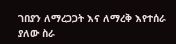ገበያን ለማረጋጋት እና ለማረቅ እየተሰራ ያለው ስራ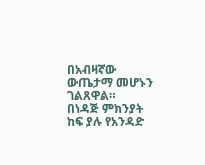በአብዛኛው ውጤታማ መሆኑን ገልጸዋል።
በነዳጅ ምክንያት ከፍ ያሉ የአንዳድ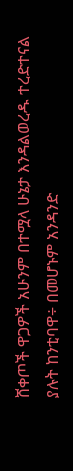ሸቀጦች ዋጋዎች አሁንም በተሟላ ሁኔታ እንዳልወረዱ ተረድተናል ያሉት ከንቲባዋ÷ በመሆኑም አንዳንድ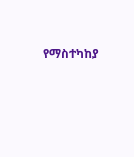የማስተካከያ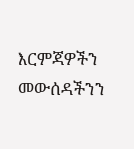እርምጃዎችን መውሰዳችንን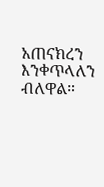አጠናክረን እንቀጥላለን ብለዋል።